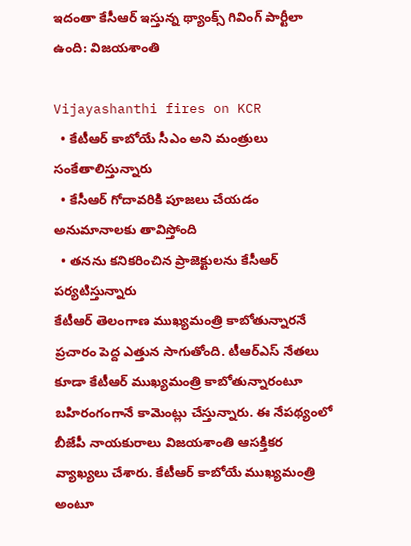ఇదంతా కేసీఆర్ ఇస్తున్న థ్యాంక్స్ గివింగ్ పార్టీలా ఉంది: విజయశాంతి

Vijayashanthi fires on KCR
  • కేటీఆర్ కాబోయే సీఎం అని మంత్రులు సంకేతాలిస్తున్నారు
  • కేసీఆర్ గోదావరికి పూజలు చేయడం అనుమానాలకు తావిస్తోంది
  • తనను కనికరించిన ప్రాజెక్టులను కేసీఆర్ పర్యటిస్తున్నారు
కేటీఆర్ తెలంగాణ ముఖ్యమంత్రి కాబోతున్నారనే ప్రచారం పెద్ద ఎత్తున సాగుతోంది. టీఆర్ఎస్ నేతలు కూడా కేటీఆర్ ముఖ్యమంత్రి కాబోతున్నారంటూ బహిరంగంగానే కామెంట్లు చేస్తున్నారు. ఈ నేపథ్యంలో బీజేపీ నాయకురాలు విజయశాంతి ఆసక్తికర వ్యాఖ్యలు చేశారు. కేటీఆర్ కాబోయే ముఖ్యమంత్రి అంటూ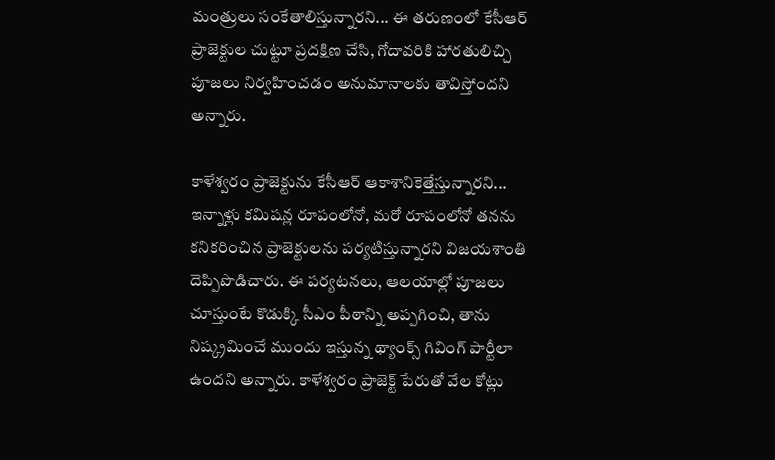మంత్రులు సంకేతాలిస్తున్నారని... ఈ తరుణంలో కేసీఆర్ ప్రాజెక్టుల చుట్టూ ప్రదక్షిణ చేసి, గోదావరికి హారతులిచ్చి పూజలు నిర్వహించడం అనుమానాలకు తావిస్తోందని అన్నారు.

కాళేశ్వరం ప్రాజెక్టును కేసీఆర్ ఆకాశానికెత్తేస్తున్నారని... ఇన్నాళ్లు కమిషన్ల రూపంలోనో, మరో రూపంలోనో తనను కనికరించిన ప్రాజెక్టులను పర్యటిస్తున్నారని విజయశాంతి దెప్పిపొడిచారు. ఈ పర్యటనలు, ఆలయాల్లో పూజలు చూస్తుంటే కొడుక్కి సీఎం పీఠాన్ని అప్పగించి, తాను నిష్క్రమించే ముందు ఇస్తున్న థ్యాంక్స్ గివింగ్ పార్టీలా ఉందని అన్నారు. కాళేశ్వరం ప్రాజెక్ట్ పేరుతో వేల కోట్లు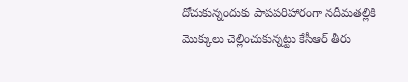దోచుకున్నందుకు పాపపరిహారంగా నదీమతల్లికి మొక్కులు చెల్లించుకున్నట్టు కేసీఆర్ తీరు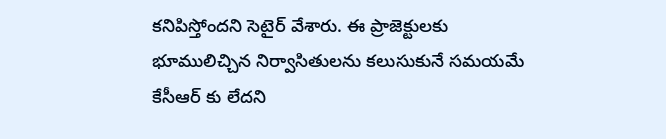కనిపిస్తోందని సెటైర్ వేశారు. ఈ ప్రాజెక్టులకు భూములిచ్చిన నిర్వాసితులను కలుసుకునే సమయమే కేసీఆర్ కు లేదని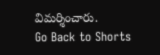విమర్శించారు.
Go Back to Shorts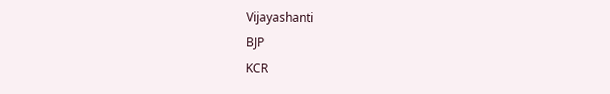Vijayashanti
BJP
KCR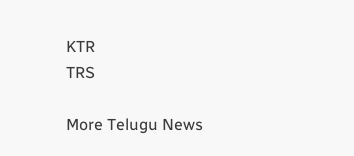KTR
TRS

More Telugu News